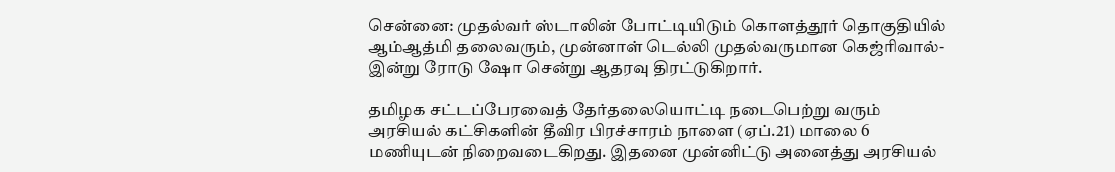சென்னை: முதல்வர் ஸ்டாலின் போட்டியிடும் கொளத்தூர் தொகுதியில் ஆம்ஆத்மி தலைவரும், முன்னாள் டெல்லி முதல்வருமான கெஜ்ரிவால்- இன்று ரோடு ஷோ சென்று ஆதரவு திரட்டுகிறார்.

தமிழக சட்டப்பேரவைத் தேர்தலையொட்டி நடைபெற்று வரும் அரசியல் கட்சிகளின் தீவிர பிரச்சாரம் நாளை (ஏப்.21) மாலை 6 மணியுடன் நிறைவடைகிறது. இதனை முன்னிட்டு அனைத்து அரசியல்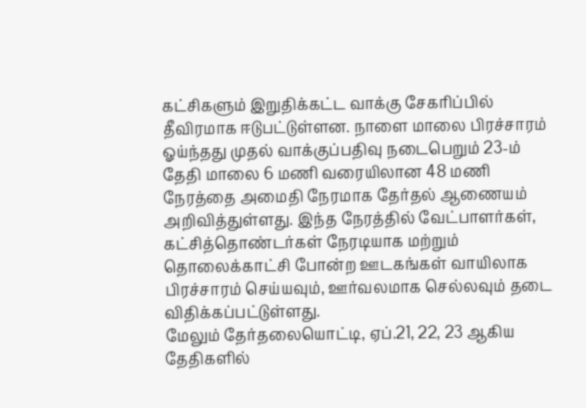கட்சிகளும் இறுதிக்கட்ட வாக்கு சேகரிப்பில் தீவிரமாக ஈடுபட்டுள்ளன. நாளை மாலை பிரச்சாரம் ஓய்ந்தது முதல் வாக்குப்பதிவு நடைபெறும் 23-ம் தேதி மாலை 6 மணி வரையிலான 48 மணி நேரத்தை அமைதி நேரமாக தேர்தல் ஆணையம் அறிவித்துள்ளது. இந்த நேரத்தில் வேட்பாளர்கள், கட்சித்தொண்டர்கள் நேரடியாக மற்றும் தொலைக்காட்சி போன்ற ஊடகங்கள் வாயிலாக பிரச்சாரம் செய்யவும், ஊர்வலமாக செல்லவும் தடை விதிக்கப்பட்டுள்ளது.
மேலும் தேர்தலையொட்டி, ஏப்.21, 22, 23 ஆகிய தேதிகளில்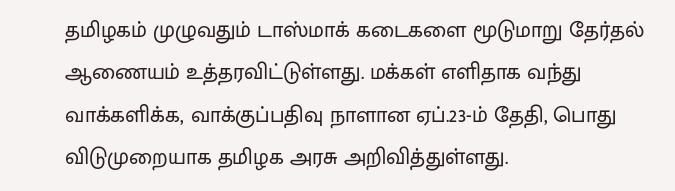தமிழகம் முழுவதும் டாஸ்மாக் கடைகளை மூடுமாறு தேர்தல் ஆணையம் உத்தரவிட்டுள்ளது. மக்கள் எளிதாக வந்து வாக்களிக்க, வாக்குப்பதிவு நாளான ஏப்.23-ம் தேதி, பொது விடுமுறையாக தமிழக அரசு அறிவித்துள்ளது.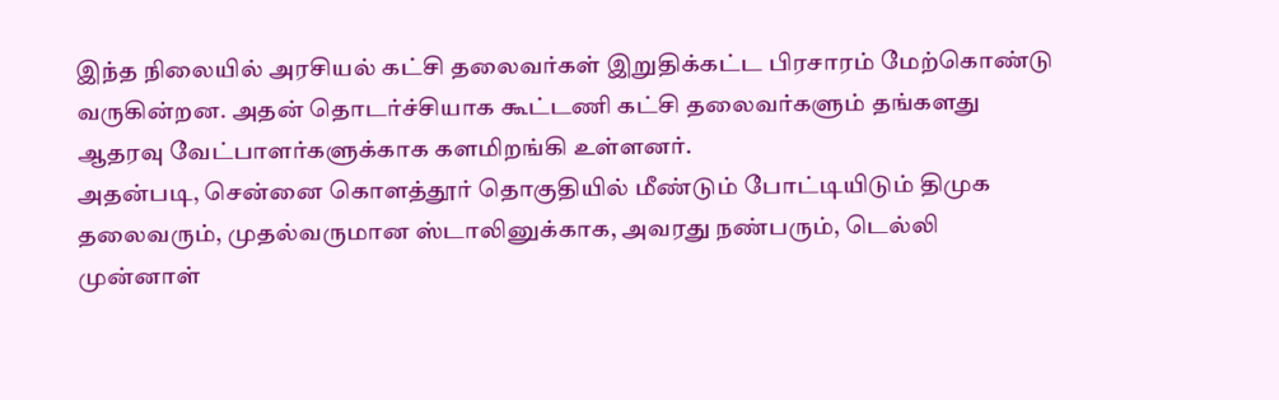இந்த நிலையில் அரசியல் கட்சி தலைவர்கள் இறுதிக்கட்ட பிரசாரம் மேற்கொண்டு வருகின்றன. அதன் தொடர்ச்சியாக கூட்டணி கட்சி தலைவர்களும் தங்களது ஆதரவு வேட்பாளர்களுக்காக களமிறங்கி உள்ளனர்.
அதன்படி, சென்னை கொளத்தூர் தொகுதியில் மீண்டும் போட்டியிடும் திமுக தலைவரும், முதல்வருமான ஸ்டாலினுக்காக, அவரது நண்பரும், டெல்லி முன்னாள்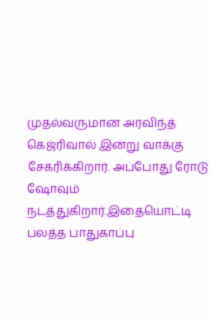முதல்வருமான அரவிந்த் கெஜ்ரிவால் இன்று வாக்கு சேகரிக்கிறார். அப்போது ரோடு ஷோவும் நடத்துகிறார்.இதையொட்டி பலத்த பாதுகாப்பு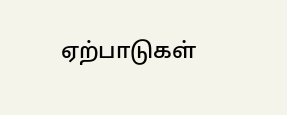ஏற்பாடுகள்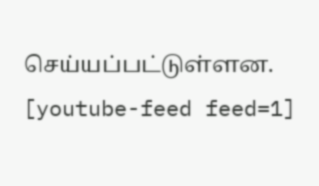செய்யப்பட்டுள்ளன.
[youtube-feed feed=1]